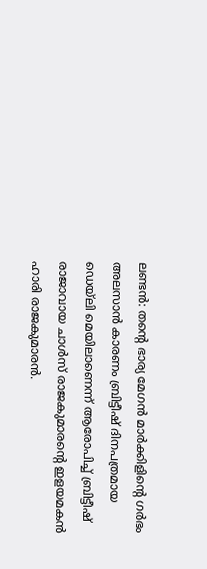ലണ്ടൻ: തന്റെ ഭാര്യ മേഗൻ മാർക്കിളിന്റെ ഗർഭം അലസാൻ കാരണം ബ്രിട്ടീഷ് ദിനപത്രമായ ഡെയ്ലി മെയിലാണെന്ന് ആരോപിച്ച് ബ്രിട്ടീഷ് രാജാവായ ചാൾസ് രാജകുമാരന്റെ ഇളയമകൻ ഹാരി രാജകുമാരൻ.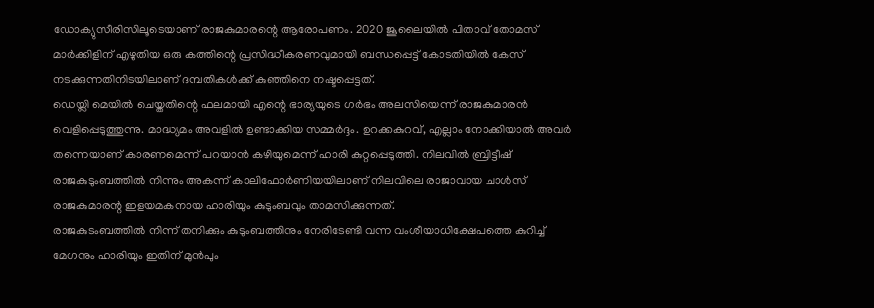ഡോക്യുസീരിസിലൂടെയാണ് രാജകുമാരന്റെ ആരോപണം. 2020 ജൂലൈയിൽ പിതാവ് തോമസ് മാർക്കിളിന് എഴുതിയ ഒരു കത്തിന്റെ പ്രസിദ്ധീകരണവുമായി ബന്ധപ്പെട്ട് കോടതിയിൽ കേസ് നടക്കുന്നതിനിടയിലാണ് ദമ്പതികൾക്ക് കുഞ്ഞിനെ നഷ്ടപ്പെട്ടത്.
ഡെയ്ലി മെയിൽ ചെയ്തതിന്റെ ഫലമായി എന്റെ ഭാര്യയുടെ ഗർഭം അലസിയെന്ന് രാജകുമാരൻ വെളിപ്പെടുത്തുന്നു. മാദ്ധ്യമം അവളിൽ ഉണ്ടാക്കിയ സമ്മർദ്ദം. ഉറക്കകുറവ്, എല്ലാം നോക്കിയാൽ അവർ തന്നെയാണ് കാരണമെന്ന് പറയാൻ കഴിയുമെന്ന് ഹാരി കുറ്റപ്പെടുത്തി. നിലവിൽ ബ്രിട്ടീഷ് രാജകുടുംബത്തിൽ നിന്നും അകന്ന് കാലിഫോർണിയയിലാണ് നിലവിലെ രാജാവായ ചാൾസ് രാജകുമാരന്റ ഇളയമകനായ ഹാരിയും കുടുംബവും താമസിക്കുന്നത്.
രാജകുടംബത്തിൽ നിന്ന് തനിക്കും കുടുംബത്തിനും നേരിടേണ്ടി വന്ന വംശീയാധിക്ഷേപത്തെ കുറിച്ച് മേഗനും ഹാരിയും ഇതിന് മുൻപും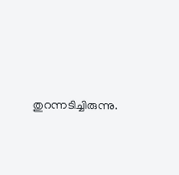തുറന്നടിച്ചിരുന്നു.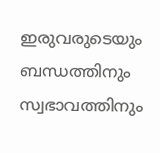ഇരുവരുടെയും ബന്ധത്തിനും സ്വഭാവത്തിനും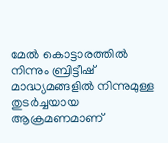മേൽ കൊട്ടാരത്തിൽ നിന്നും ബ്രിട്ടീഷ് മാദ്ധ്യമങ്ങളിൽ നിന്നുമുള്ള തുടർച്ചയായ ആക്രമണമാണ്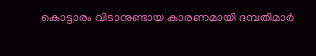കൊട്ടാരം വിടാനുണ്ടായ കാരണമായി ദമ്പതിമാർ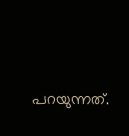പറയുന്നത്.